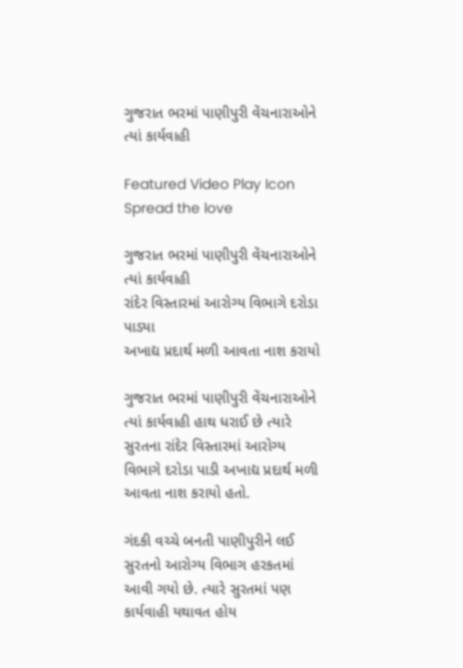ગુજરાત ભરમાં પાણીપુરી વેંચનારાઓને ત્યાં કાર્યવાહી

Featured Video Play Icon
Spread the love

ગુજરાત ભરમાં પાણીપુરી વેંચનારાઓને ત્યાં કાર્યવાહી
રાંદેર વિસ્તારમાં આરોગ્ય વિભાગે દરોડા પાડ્યા
અખાદ્ય પ્રદાર્થ મળી આવતા નાશ કરાયો

ગુજરાત ભરમાં પાણીપુરી વેંચનારાઓને ત્યાં કાર્યવાહી હાથ ધરાઈ છે ત્યારે સુરતના રાંદેર વિસ્તારમાં આરોગ્ય વિભાગે દરોડા પાડી અખાદ્ય પ્રદાર્થ મળી આવતા નાશ કરાયો હતો.

ગંદકી વચ્ચે બનતી પાણીપુરીને લઈ સુરતનો આરોગ્ય વિભાગ હરકતમાં આવી ગયો છે. ત્યારે સુરતમાં પણ કાર્યવાહી યથાવત હોય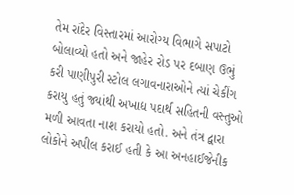તેમ રાંદેર વિસ્તારમાં આરોગ્ય વિભાગે સપાટો બોલાવ્યો હતો અને જાહેર રોડ પર દબાણ ઉભું કરી પાણીપુરી સ્ટોલ લગાવનારાઓને ત્યાં ચેકીંગ કરાયુ હતું જ્યાંથી અખાદ્ય પદાર્થ સહિતની વસ્તુઓ મળી આવતા નાશ કરાયો હતો. અને તંત્ર દ્વારા લોકોને અપીલ કરાઈ હતી કે આ અનહાઈજેનીક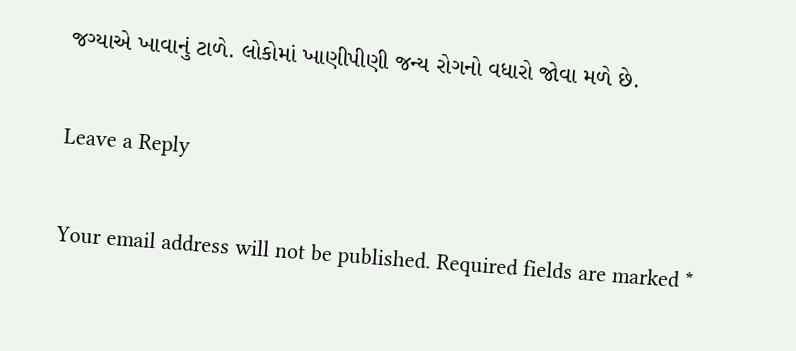જગ્યાએ ખાવાનું ટાળે. લોકોમાં ખાણીપીણી જન્ય રોગનો વધારો જોવા મળે છે.

Leave a Reply

Your email address will not be published. Required fields are marked *